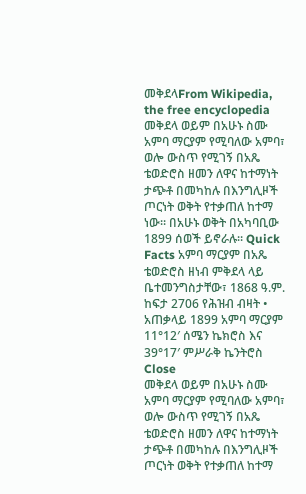መቅደላFrom Wikipedia, the free encyclopedia መቅደላ ወይም በአሁኑ ስሙ አምባ ማርያም የሚባለው አምባ፣ ወሎ ውስጥ የሚገኝ በአጼ ቴወድሮስ ዘመን ለዋና ከተማነት ታጭቶ በመካከሉ በእንግሊዞች ጦርነት ወቅት የተቃጠለ ከተማ ነው። በአሁኑ ወቅት በአካባቢው 1899 ሰወች ይኖራሉ። Quick Facts አምባ ማርያም በአጼ ቴወድሮስ ዘነብ ምቅደላ ላይ ቤተመንግስታቸው፣ 1868 ዓ.ም. ከፍታ 2706 የሕዝብ ብዛት • አጠቃላይ 1899 አምባ ማርያም 11°12′ ሰሜን ኬክሮስ እና 39°17′ ምሥራቅ ኬንትሮስ Close
መቅደላ ወይም በአሁኑ ስሙ አምባ ማርያም የሚባለው አምባ፣ ወሎ ውስጥ የሚገኝ በአጼ ቴወድሮስ ዘመን ለዋና ከተማነት ታጭቶ በመካከሉ በእንግሊዞች ጦርነት ወቅት የተቃጠለ ከተማ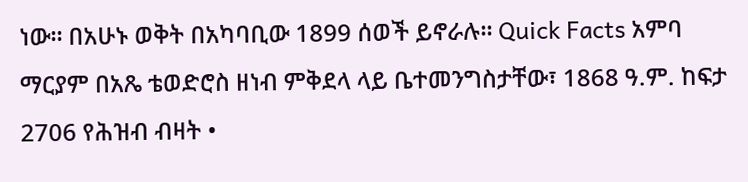ነው። በአሁኑ ወቅት በአካባቢው 1899 ሰወች ይኖራሉ። Quick Facts አምባ ማርያም በአጼ ቴወድሮስ ዘነብ ምቅደላ ላይ ቤተመንግስታቸው፣ 1868 ዓ.ም. ከፍታ 2706 የሕዝብ ብዛት •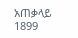አጠቃላይ 1899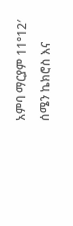አምባ ማርያም 11°12′ ሰሜን ኬክሮስ እና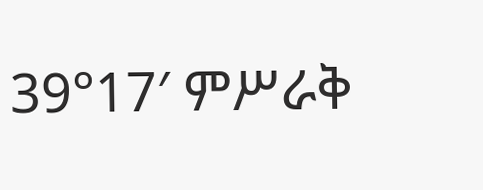39°17′ ምሥራቅ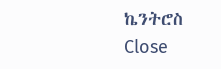ኬንትሮስ Close